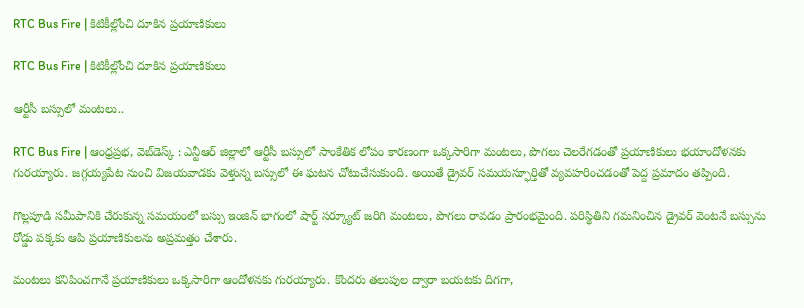RTC Bus Fire | కిటికీల్లోంచి దూకిన ప్రయాణికులు

RTC Bus Fire | కిటికీల్లోంచి దూకిన ప్రయాణికులు

ఆర్టీసీ బస్సులో మంటలు..

RTC Bus Fire | ఆంధ్రప్రభ, వెబ్‌డెస్క్‌ : ఎన్టీఆర్ జిల్లాలో ఆర్టీసీ బస్సులో సాంకేతిక లోపం కారణంగా ఒక్కసారిగా మంటలు, పొగలు చెలరేగడంతో ప్రయాణికులు భయాందోళనకు గురయ్యారు. జగ్గయ్యపేట నుంచి విజయవాడకు వెళ్తున్న బస్సులో ఈ ఘటన చోటుచేసుకుంది. అయితే డ్రైవర్ సమయస్ఫూర్తితో వ్యవహరించడంతో పెద్ద ప్రమాదం తప్పింది.

గొల్లపూడి సమీపానికి చేరుకున్న సమయంలో బస్సు ఇంజిన్ భాగంలో షార్ట్ సర్క్యూట్ జరిగి మంటలు, పొగలు రావడం ప్రారంభమైంది. పరిస్థితిని గమనించిన డ్రైవర్ వెంటనే బస్సును రోడ్డు పక్కకు ఆపి ప్రయాణికులను అప్రమత్తం చేశారు.

మంటలు కనిపించగానే ప్రయాణికులు ఒక్కసారిగా ఆందోళనకు గురయ్యారు. కొందరు తలుపుల ద్వారా బయటకు దిగగా,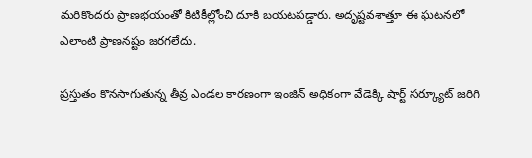మరికొందరు ప్రాణభయంతో కిటికీల్లోంచి దూకి బయటపడ్డారు. అదృష్టవశాత్తూ ఈ ఘటనలో ఎలాంటి ప్రాణనష్టం జరగలేదు.

ప్రస్తుతం కొనసాగుతున్న తీవ్ర ఎండల కారణంగా ఇంజిన్ అధికంగా వేడెక్కి షార్ట్ సర్క్యూట్ జరిగి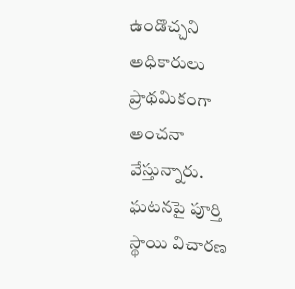ఉండొచ్చని అధికారులు ప్రాథమికంగా అంచనా వేస్తున్నారు. ఘటనపై పూర్తి స్థాయి విచారణ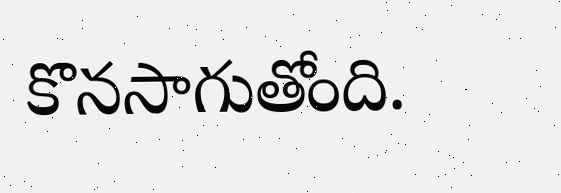కొనసాగుతోంది.